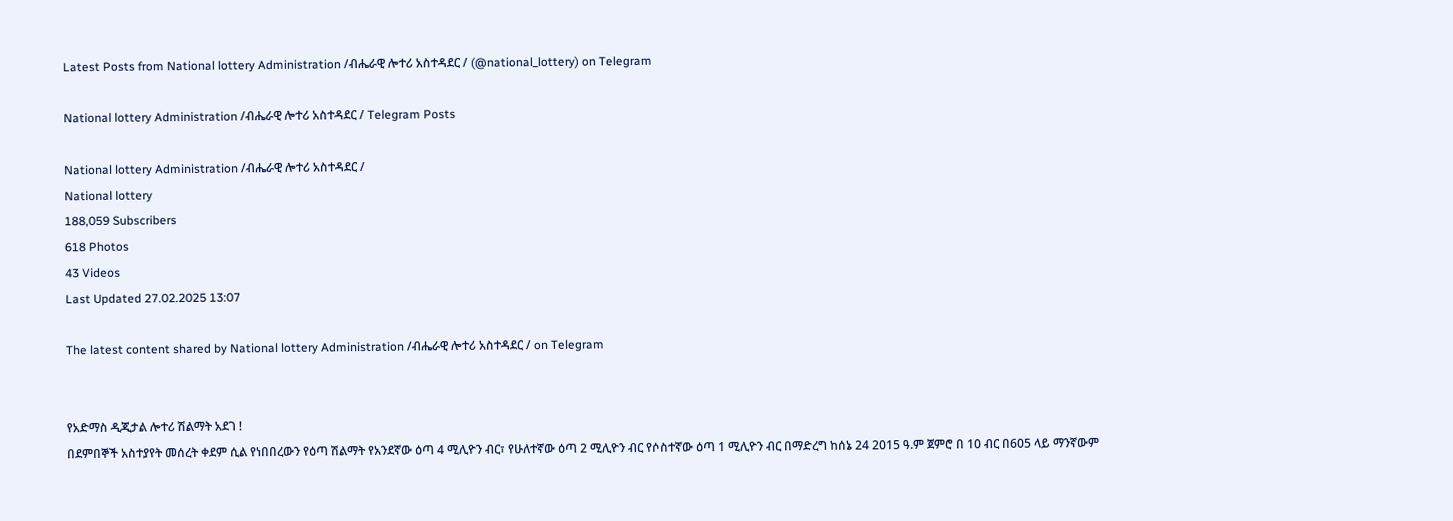Latest Posts from National lottery Administration /ብሔራዊ ሎተሪ አስተዳደር / (@national_lottery) on Telegram

National lottery Administration /ብሔራዊ ሎተሪ አስተዳደር / Telegram Posts

National lottery Administration /ብሔራዊ ሎተሪ አስተዳደር /
National lottery
188,059 Subscribers
618 Photos
43 Videos
Last Updated 27.02.2025 13:07

The latest content shared by National lottery Administration /ብሔራዊ ሎተሪ አስተዳደር / on Telegram


የአድማስ ዲጂታል ሎተሪ ሽልማት አደገ !
በደምበኞች አስተያየት መሰረት ቀደም ሲል የነበበረውን የዕጣ ሽልማት የአንደኛው ዕጣ 4 ሚሊዮን ብር፣ የሁለተኛው ዕጣ 2 ሚሊዮን ብር የሶስተኛው ዕጣ 1 ሚሊዮን ብር በማድረግ ከሰኔ 24 2015 ዓ.ም ጀምሮ በ 10 ብር በ605 ላይ ማንኛውም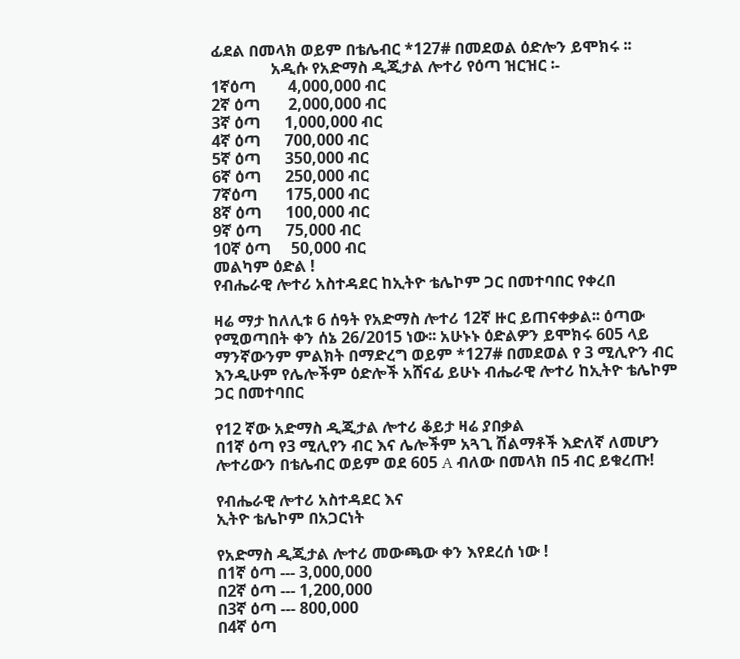ፊደል በመላክ ወይም በቴሌብር *127# በመደወል ዕድሎን ይሞክሩ ፡፡
               አዲሱ የአድማስ ዲጂታል ሎተሪ የዕጣ ዝርዝር ፡-
1ኛዕጣ        4,000,000 ብር
2ኛ ዕጣ       2,000,000 ብር
3ኛ ዕጣ      1,000,000 ብር
4ኛ ዕጣ      700,000 ብር
5ኛ ዕጣ      350,000 ብር
6ኛ ዕጣ      250,000 ብር
7ኛዕጣ       175,000 ብር
8ኛ ዕጣ      100,000 ብር
9ኛ ዕጣ      75,000 ብር
10ኛ ዕጣ     50,000 ብር
መልካም ዕድል !
የብሔራዊ ሎተሪ አስተዳደር ከኢትዮ ቴሌኮም ጋር በመተባበር የቀረበ

ዛሬ ማታ ከለሊቱ 6 ሰዓት የአድማስ ሎተሪ 12ኛ ዙር ይጠናቀቃል፡፡ ዕጣው የሚወጣበት ቀን ሰኔ 26/2015 ነው፡፡ አሁኑኑ ዕድልዎን ይሞክሩ 605 ላይ ማንኛውንም ምልክት በማድረግ ወይም *127# በመደወል የ 3 ሚሊዮን ብር እንዲሁም የሌሎችም ዕድሎች አሸናፊ ይሁኑ ብሔራዊ ሎተሪ ከኢትዮ ቴሌኮም ጋር በመተባበር

የ12 ኛው አድማስ ዲጂታል ሎተሪ ቆይታ ዛሬ ያበቃል
በ1ኛ ዕጣ የ3 ሚሊየን ብር እና ሌሎችም አጓጊ ሽልማቶች እድለኛ ለመሆን ሎተሪውን በቴሌብር ወይም ወደ 605 A ብለው በመላክ በ5 ብር ይቁረጡ!

የብሔራዊ ሎተሪ አስተዳደር እና
ኢትዮ ቴሌኮም በአጋርነት

የአድማስ ዲጂታል ሎተሪ መውጫው ቀን እየደረሰ ነው !
በ1ኛ ዕጣ --- 3,000,000
በ2ኛ ዕጣ --- 1,200,000
በ3ኛ ዕጣ --- 800,000
በ4ኛ ዕጣ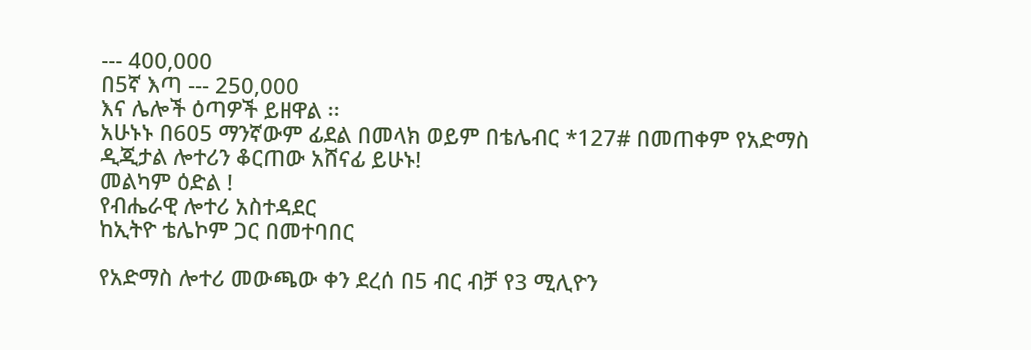--- 400,000
በ5ኛ እጣ --- 250,000
እና ሌሎች ዕጣዎች ይዘዋል ፡፡
አሁኑኑ በ605 ማንኛውም ፊደል በመላክ ወይም በቴሌብር *127# በመጠቀም የአድማስ ዲጂታል ሎተሪን ቆርጠው አሸናፊ ይሁኑ!
መልካም ዕድል !
የብሔራዊ ሎተሪ አስተዳደር
ከኢትዮ ቴሌኮም ጋር በመተባበር

የአድማስ ሎተሪ መውጫው ቀን ደረሰ በ5 ብር ብቻ የ3 ሚሊዮን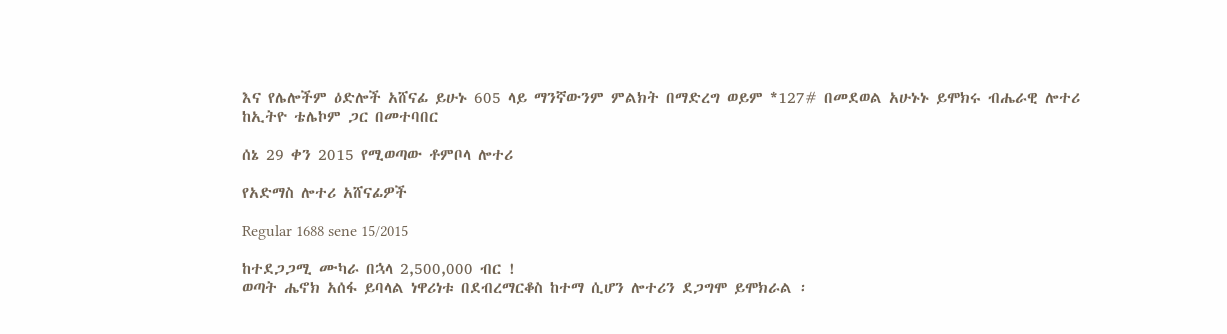እና የሌሎችም ዕድሎች አሸናፊ ይሁኑ 605 ላይ ማንኛውንም ምልክት በማድረግ ወይም *127# በመደወል አሁኑኑ ይሞክሩ ብሔራዊ ሎተሪ ከኢትዮ ቴሌኮም ጋር በመተባበር

ሰኔ 29 ቀን 2015 የሚወጣው ቶምቦላ ሎተሪ

የአድማስ ሎተሪ አሸናፊዎች

Regular 1688 sene 15/2015

ከተደጋጋሚ ሙካራ በኋላ 2,500,000 ብር !
ወጣት ሔኖክ አሰፋ ይባላል ነዋሪነቱ በደብረማርቆስ ከተማ ሲሆን ሎተሪን ደጋግሞ ይሞክራል ፡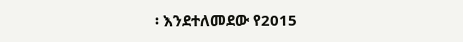፡ እንደተለመደው የ2015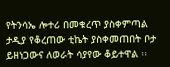የትንሳኤ ሎተሪ በመቁረጥ ያስቀምጣል ታዲያ የቆረጠው ቲኬት ያስቀመጠበት ቦታ ይዘነጋውና ለወራት ሳያየው ቆይተዋል ፡፡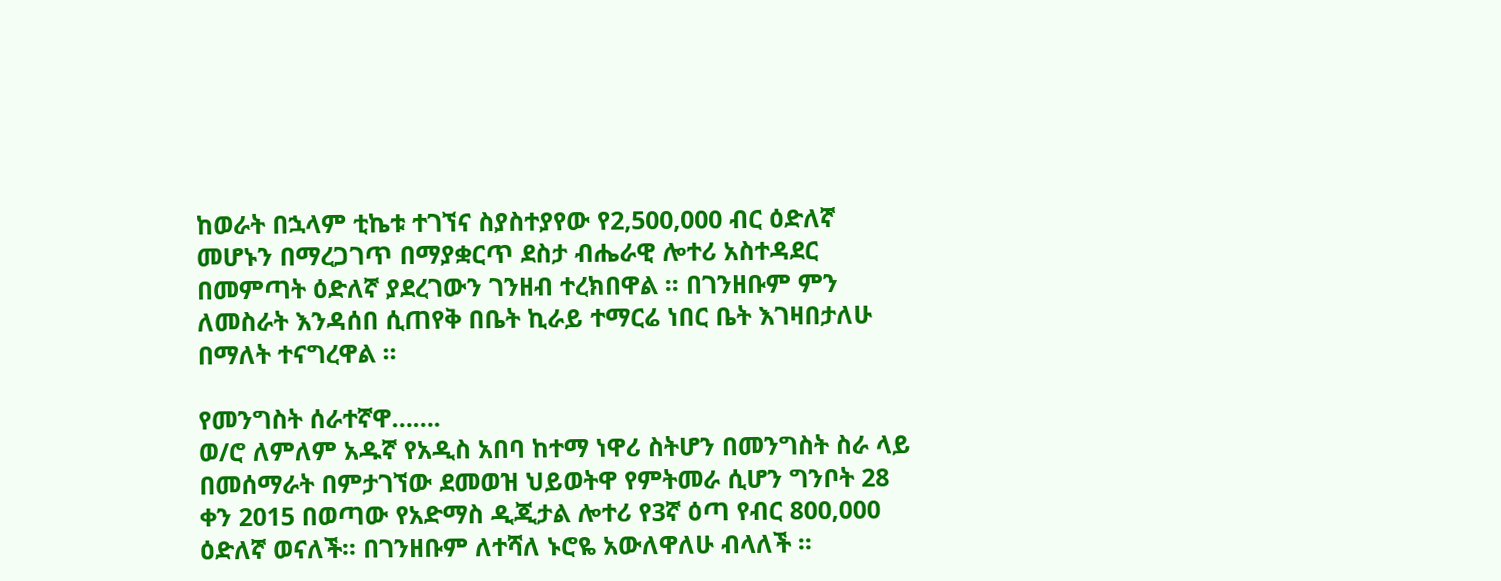ከወራት በኋላም ቲኬቱ ተገኘና ስያስተያየው የ2,500,000 ብር ዕድለኛ መሆኑን በማረጋገጥ በማያቋርጥ ደስታ ብሔራዊ ሎተሪ አስተዳደር በመምጣት ዕድለኛ ያደረገውን ገንዘብ ተረክበዋል ፡፡ በገንዘቡም ምን ለመስራት እንዳሰበ ሲጠየቅ በቤት ኪራይ ተማርሬ ነበር ቤት እገዛበታለሁ በማለት ተናግረዋል ፡፡

የመንግስት ሰራተኛዋ…….
ወ/ሮ ለምለም አዱኛ የአዲስ አበባ ከተማ ነዋሪ ስትሆን በመንግስት ስራ ላይ በመሰማራት በምታገኘው ደመወዝ ህይወትዋ የምትመራ ሲሆን ግንቦት 28 ቀን 2015 በወጣው የአድማስ ዲጂታል ሎተሪ የ3ኛ ዕጣ የብር 800,000 ዕድለኛ ወናለች፡፡ በገንዘቡም ለተሻለ ኑሮዬ አውለዋለሁ ብላለች ፡፡